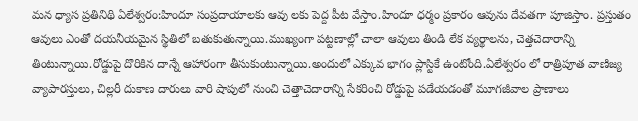మన ధ్యాస ప్రతినిథి ఏలేశ్వరం:హిందూ సంప్రదాయాలకు ఆవు లకు పెద్ద పీట వేస్తాం.హిందూ ధర్మం ప్రకారం ఆవును దేవతగా పూజిస్తాం. ప్రస్తుతం ఆవులు ఎంతో దయనీయమైన స్థితిలో బతుకుతున్నాయి.ముఖ్యంగా పట్టణాల్లో చాలా ఆవులు తిండి లేక వ్యర్థాలను, చెత్తచెదారాన్ని తింటున్నాయి.రోడ్డుపై దొరికిన దాన్నే ఆహారంగా తీసుకుంటున్నాయి.అందులో ఎక్కువ భాగం ప్లాస్టికే ఉంటోంది.ఏలేశ్వరం లో రాత్రిపూత వాణిజ్య వ్యాపారస్తులు, చిల్లరీ దుకాణ దారులు వారి షాపులో నుంచి చెత్తాచెదారాన్ని సేకరించి రోడ్డుపై పడేయడంతో మూగజీవాల ప్రాణాలు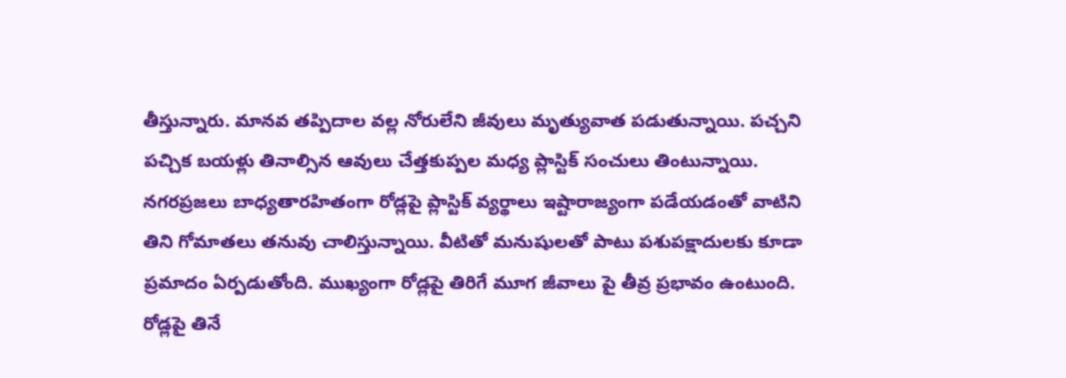తీస్తున్నారు. మానవ తప్పిదాల వల్ల నోరులేని జీవులు మృత్యువాత పడుతున్నాయి. పచ్చని పచ్చిక బయళ్లు తినాల్సిన ఆవులు చేత్తకుప్పల మధ్య ప్లాస్టిక్ సంచులు తింటున్నాయి. నగరప్రజలు బాధ్యతారహితంగా రోడ్లపై ప్లాస్టిక్‌ వ్యర్థాలు ఇష్టారాజ్యంగా పడేయడంతో వాటిని తిని గోమాతలు తనువు చాలిస్తున్నాయి. వీటితో మనుషులతో పాటు పశుపక్షాదులకు కూడా ప్రమాదం ఏర్పడుతోంది. ముఖ్యంగా రోడ్లపై తిరిగే మూగ జీవాలు పై తీవ్ర ప్రభావం ఉంటుంది. రోడ్లపై తినే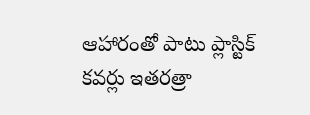ఆహారంతో పాటు ప్లాస్టిక్ కవర్లు ఇతరత్రా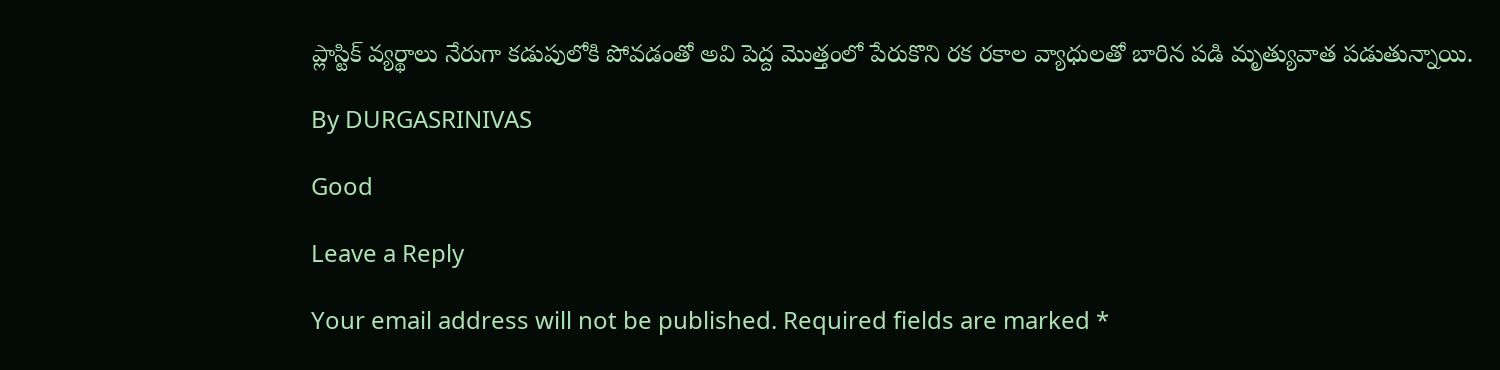ప్లాస్టిక్ వ్యర్థాలు నేరుగా కడుపులోకి పోవడంతో అవి పెద్ద మొత్తంలో పేరుకొని రక రకాల వ్యాధులతో బారిన పడి మృత్యువాత పడుతున్నాయి.

By DURGASRINIVAS

Good

Leave a Reply

Your email address will not be published. Required fields are marked *